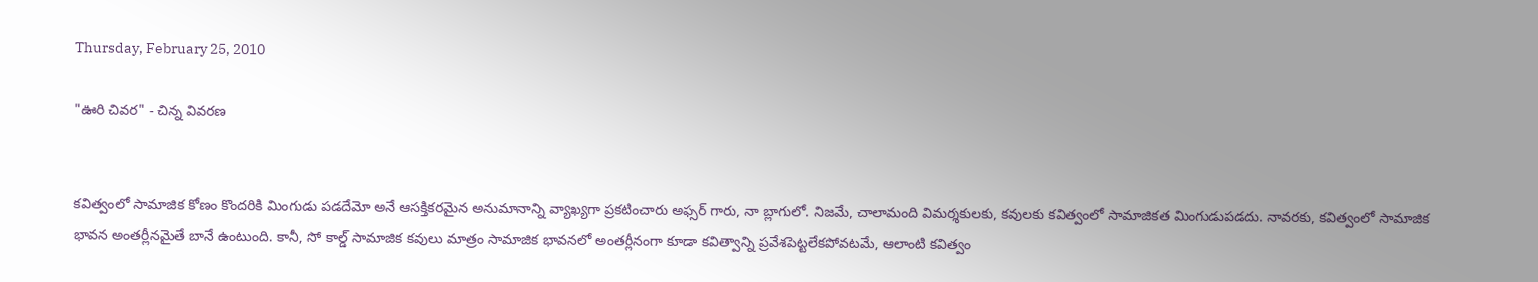Thursday, February 25, 2010

"ఊరి చివర" - చిన్న వివరణ


కవిత్వంలో సామాజిక కోణం కొందరికి మింగుడు పడదేమో అనే ఆసక్తికరమైన అనుమానాన్ని వ్యాఖ్యగా ప్రకటించారు అఫ్సర్ గారు, నా బ్లాగులో. నిజమే, చాలామంది విమర్శకులకు, కవులకు కవిత్వంలో సామాజికత మింగుడుపడదు. నావరకు, కవిత్వంలో సామాజిక భావన అంతర్లీనమైతే బానే ఉంటుంది. కానీ, సో కాల్డ్ సామాజిక కవులు మాత్రం సామాజిక భావనలో అంతర్లీనంగా కూడా కవిత్వాన్ని ప్రవేశపెట్టలేకపోవటమే, ఆలాంటి కవిత్వం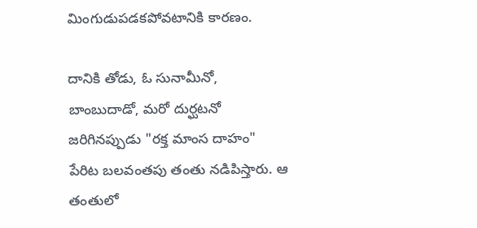మింగుడుపడకపోవటానికి కారణం.

దానికి తోడు, ఓ సునామీనో, బాంబుదాడో, మరో దుర్ఘటనో జరిగినప్పుడు "రక్త మాంస దాహం" పేరిట బలవంతపు తంతు నడిపిస్తారు. ఆ తంతులో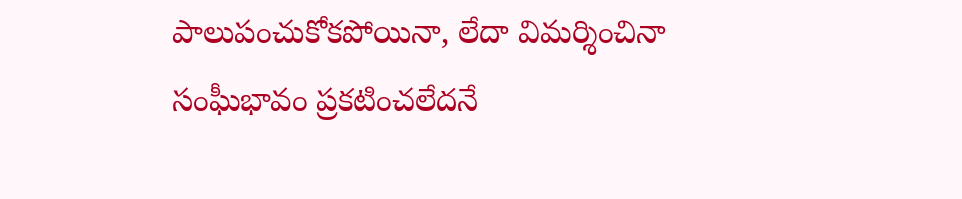పాలుపంచుకోకపోయినా, లేదా విమర్శించినా సంఘీభావం ప్రకటించలేదనే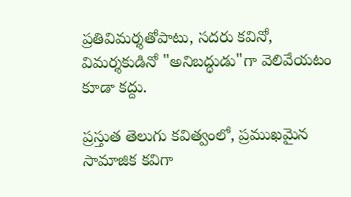ప్రతివిమర్శతోపాటు, సదరు కవినో, విమర్శకుడినో "అనిబద్ధుడు"గా వెలివేయటం కూడా కద్దు.

ప్రస్తుత తెలుగు కవిత్వంలో, ప్రముఖమైన సామాజిక కవిగా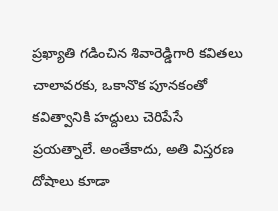ప్రఖ్యాతి గడించిన శివారెడ్డిగారి కవితలు చాలావరకు, ఒకానొక పూనకంతో కవిత్వానికి హద్దులు చెరిపేసే ప్రయత్నాలే. అంతేకాదు, అతి విస్తరణ దోషాలు కూడా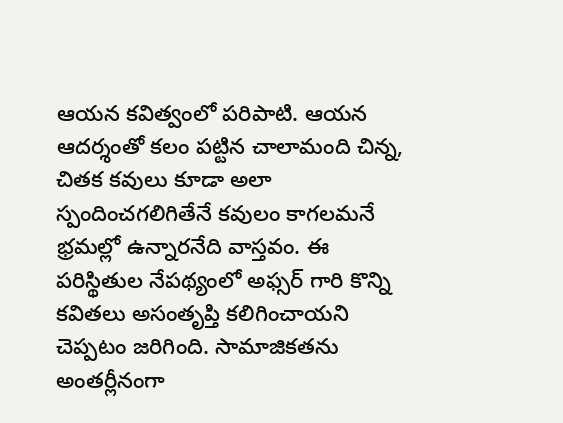ఆయన కవిత్వంలో పరిపాటి. ఆయన ఆదర్శంతో కలం పట్టిన చాలామంది చిన్న, చితక కవులు కూడా అలా స్పందించగలిగితేనే కవులం కాగలమనే భ్రమల్లో ఉన్నారనేది వాస్తవం. ఈ పరిస్థితుల నేపథ్యంలో అఫ్సర్ గారి కొన్ని కవితలు అసంతృప్తి కలిగించాయని చెప్పటం జరిగింది. సామాజికతను అంతర్లీనంగా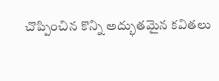చొప్పించిన కొన్ని అద్భుతమైన కవితలు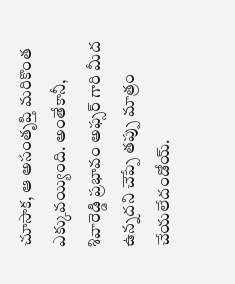చూసాక, ఆ అసంతృప్తి మరికొంత ఎక్కువయ్యింది. అంతేకానీ, శివారెడ్డి ప్రభావం అఫ్సర్ గారి మీద ఉన్నదని చెప్పే తప్పు మాత్రం చేయలేదండోయ్.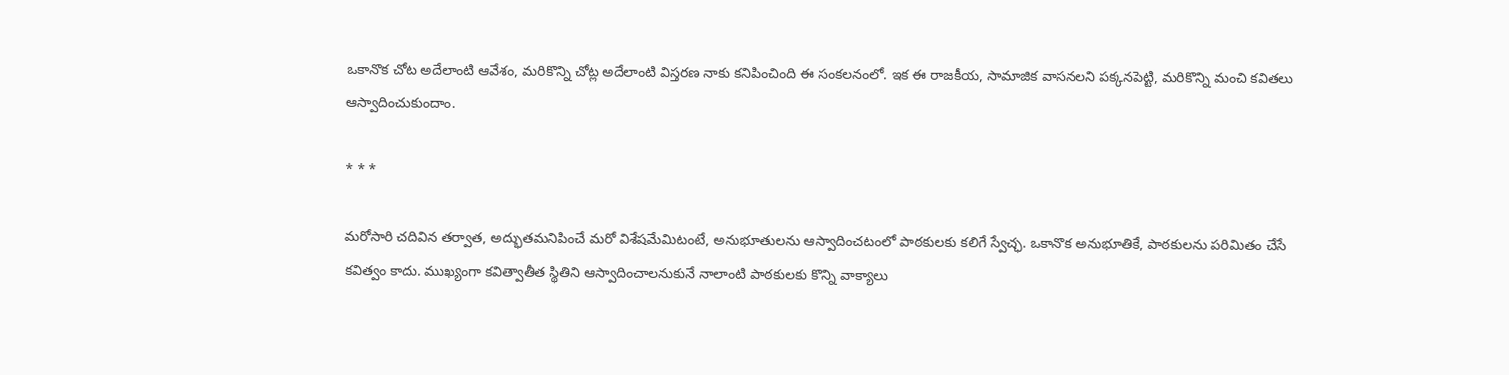ఒకానొక చోట అదేలాంటి ఆవేశం, మరికొన్ని చోట్ల అదేలాంటి విస్తరణ నాకు కనిపించింది ఈ సంకలనంలో. ఇక ఈ రాజకీయ, సామాజిక వాసనలని పక్కనపెట్టి, మరికొన్ని మంచి కవితలు ఆస్వాదించుకుందాం.

* * *

మరోసారి చదివిన తర్వాత, అద్భుతమనిపించే మరో విశేషమేమిటంటే, అనుభూతులను ఆస్వాదించటంలో పాఠకులకు కలిగే స్వేచ్ఛ. ఒకానొక అనుభూతికే, పాఠకులను పరిమితం చేసే కవిత్వం కాదు. ముఖ్యంగా కవిత్వాతీత స్థితిని ఆస్వాదించాలనుకునే నాలాంటి పాఠకులకు కొన్ని వాక్యాలు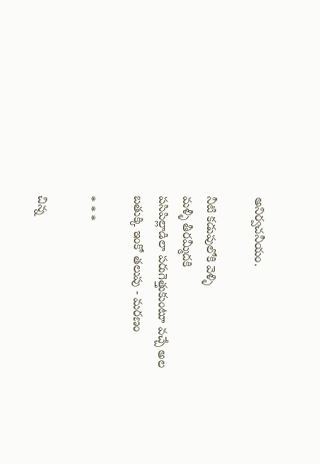అనిర్వచనీయం.

నీటి కడుపులోకి వెళ్ళి
మళ్ళీ తీరమ్మీదకి
పసిపిల్లాడిలా పరుగెత్తుకుంటూ వచ్చే అల
బతుక్కి ఇంకో తలుపు - మరణం

* * *

చిన్న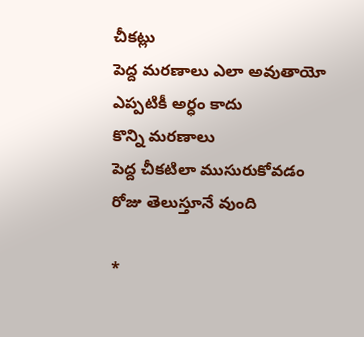చీకట్లు
పెద్ద మరణాలు ఎలా అవుతాయో
ఎప్పటికీ అర్ధం కాదు
కొన్ని మరణాలు
పెద్ద చీకటిలా ముసురుకోవడం
రోజు తెలుస్తూనే వుంది

*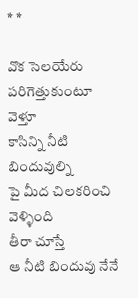* *

వొక సెలయేరు
పరిగెత్తుకుంటూ వెళ్తూ
కాసిన్ని నీటి బిందువుల్ని
పై మీద చిలకరించి వెళ్ళింది
తీరా చూస్తే
ఆ నీటి బిందువు నేనే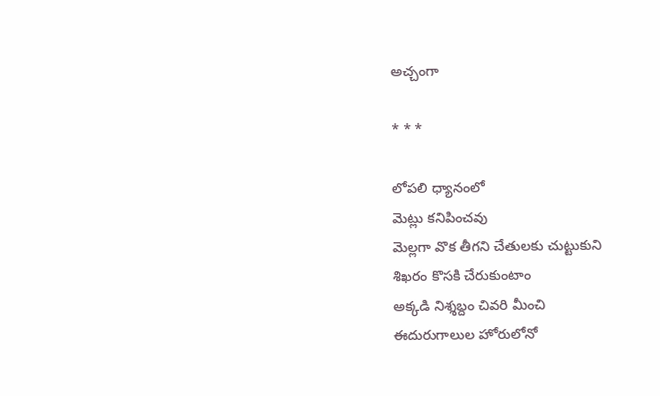అచ్చంగా

* * *

లోపలి ధ్యానంలో
మెట్లు కనిపించవు
మెల్లగా వొక తీగని చేతులకు చుట్టుకుని
శిఖరం కొసకి చేరుకుంటాం
అక్కడి నిశ్శబ్దం చివరి మీంచి
ఈదురుగాలుల హోరులోనో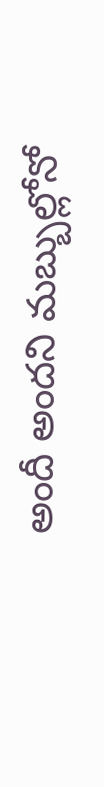అందీ అందని మబ్బుల్లోనో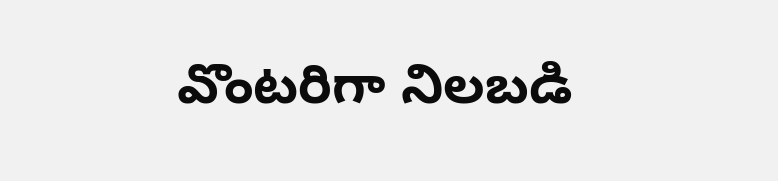వొంటరిగా నిలబడి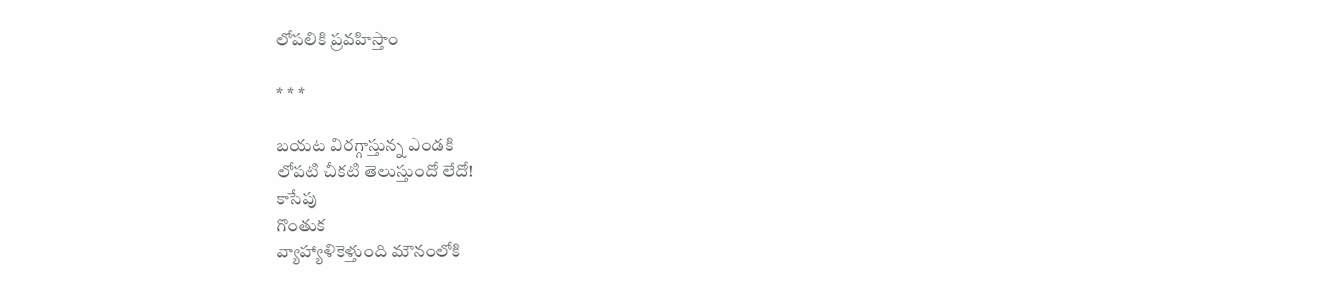లోపలికి ప్రవహిస్తాం

* * *

బయట విరగ్గాస్తున్న ఎండకి
లోపటి చీకటి తెలుస్తుందో లేదో!
కాసేపు
గొంతుక
వ్యాహ్యాళికెళ్తుంది మౌనంలోకి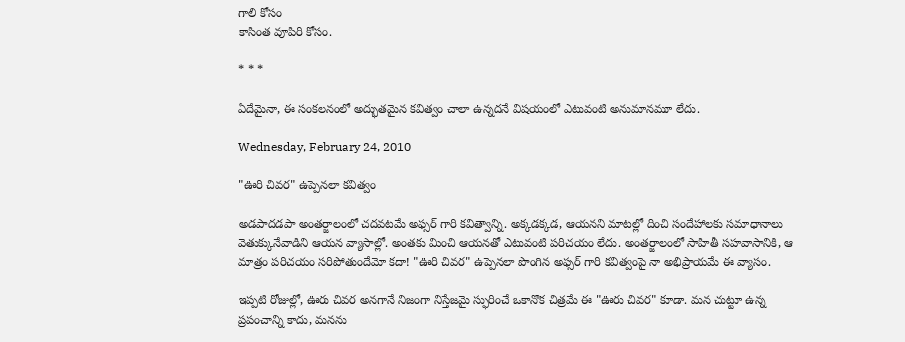గాలి కోసం
కాసింత వూపిరి కోసం.

* * *

ఏదేమైనా, ఈ సంకలనంలో అద్భుతమైన కవిత్వం చాలా ఉన్నదనే విషయంలో ఎటువంటి అనుమానమూ లేదు.

Wednesday, February 24, 2010

"ఊరి చివర" ఉప్పెనలా కవిత్వం

అడపాదడపా అంతర్జాలంలో చదవటమే అఫ్సర్ గారి కవిత్వాన్ని. అక్కడక్కడ, ఆయనని మాటల్లో దించి సందేహాలకు సమాధానాలు వెతుక్కునేవాడిని ఆయన వ్యాసాల్లో. అంతకు మించి ఆయనతో ఎటువంటి పరిచయం లేదు. అంతర్జాలంలో సాహితీ సహవాసానికి, ఆ మాత్రం పరిచయం సరిపోతుందేమో కదా! "ఊరి చివర" ఉప్పెనలా పొంగిన అఫ్సర్ గారి కవిత్వంపై నా అభిప్రాయమే ఈ వ్యాసం.

ఇప్పటి రోజుల్లో, ఊరు చివర అనగానే నిజంగా నిస్తేజమై స్ఫురించే ఒకానొక చిత్రమే ఈ "ఊరు చివర" కూడా. మన చుట్టూ ఉన్న ప్రపంచాన్ని కాదు, మనను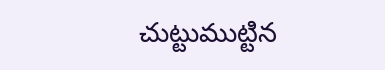చుట్టుముట్టిన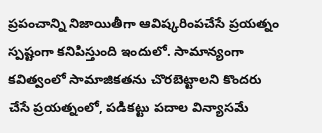ప్రపంచాన్ని నిజాయితీగా ఆవిష్కరింపచేసే ప్రయత్నం స్పష్టంగా కనిపిస్తుంది ఇందులో. సామాన్యంగా కవిత్వంలో సామాజికతను చొరబెట్టాలని కొందరు చేసే ప్రయత్నంలో, పడికట్టు పదాల విన్యాసమే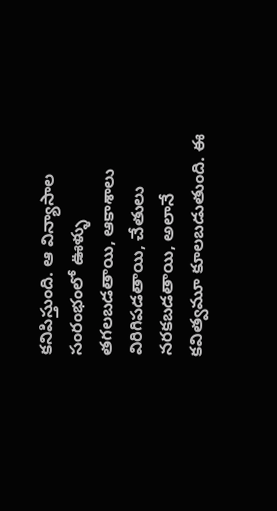కనిపిస్తుంది. ఆ విన్యాసాల సంరంభంలో ఊళ్ళు తగలబడతాయి, ఆకాశాలు విరిగిపడతాయి, చేతులు నరకబడతాయి, అలానే కవిత్వమూ కూలబడుతుంది. ఈ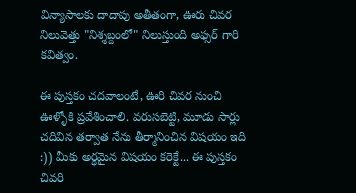విన్యాసాలకు దాదాపు అతీతంగా, ఊరు చివర నిలువెత్తు "నిశ్శబ్దంలో" నిలుస్తుంది అఫ్సర్ గారి కవిత్వం.

ఈ పుస్తకం చదవాలంటే, ఊరి చివర నుంచి ఊళ్ళోకి ప్రవేశించాలి. వరుసబెట్టి, మూడు సార్లు చదివిన తర్వాత నేను తీర్మానించిన విషయం ఇది :)) మీకు అర్ధమైన విషయం కరెక్టే... ఈ పుస్తకం చివరి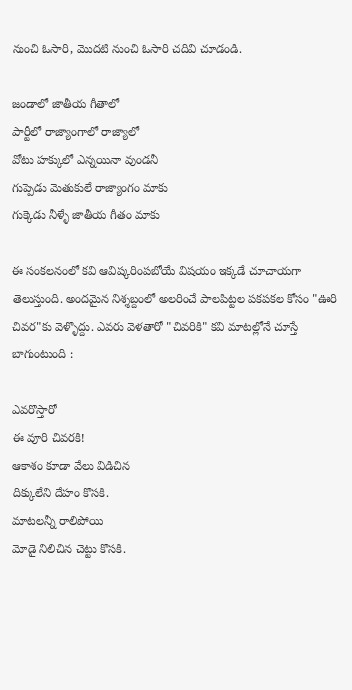నుంచి ఓసారి, మొదటి నుంచి ఓసారి చదివి చూడండి.

జండాలో జాతీయ గీతాలో
పార్టీలో రాజ్యాంగాలో రాజ్యాలో
వోటు హక్కులో ఎన్నయినా వుండనీ
గుప్పెడు మెతుకులే రాజ్యాంగం మాకు
గుక్కెడు నీళ్ళే జాతీయ గీతం మాకు

ఈ సంకలనంలో కవి ఆవిష్కరింపబోయే విషయం ఇక్కడే చూచాయగా తెలుస్తుంది. అందమైన నిశ్శబ్దంలో అలరించే పాలపిట్టల పకపకల కోసం "ఊరి చివర"కు వెళ్ళొద్దు. ఎవరు వెళతారో "చివరికి" కవి మాటల్లోనే చూస్తే బాగుంటుంది :

ఎవరొస్తారో
ఈ వూరి చివరకి!
ఆకాశం కూడా వేలు విడిచిన
దిక్కులేని దేహం కొసకి.
మాటలన్నీ రాలిపోయి
మోడై నిలిచిన చెట్టు కొసకి.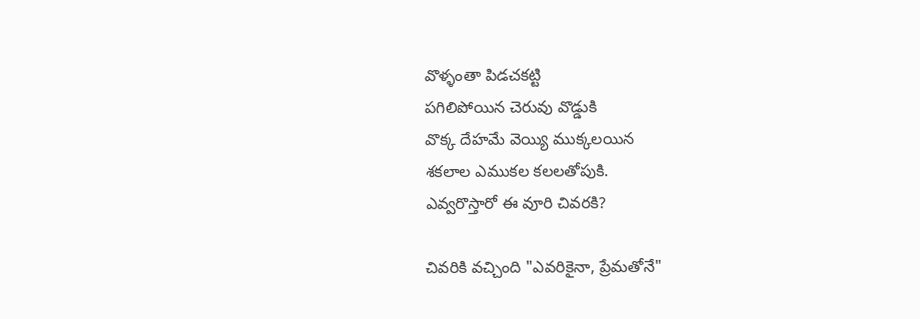వొళ్ళంతా పిడచకట్టి
పగిలిపోయిన చెరువు వొడ్డుకి
వొక్క దేహమే వెయ్యి ముక్కలయిన
శకలాల ఎముకల కలలతోపుకి.
ఎవ్వరొస్తారో ఈ వూరి చివరకి?

చివరికి వచ్చింది "ఎవరికైనా, ప్రేమతోనే"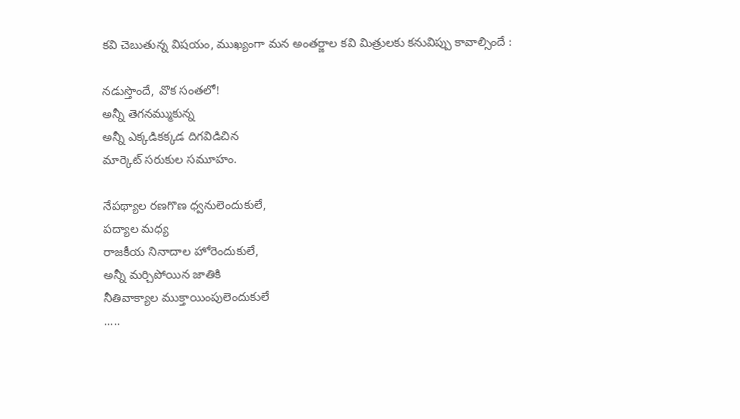కవి చెబుతున్న విషయం, ముఖ్యంగా మన అంతర్జాల కవి మిత్రులకు కనువిప్పు కావాల్సిందే :

నడుస్తొందే, వొక సంతలో!
అన్నీ తెగనమ్ముకున్న
అన్నీ ఎక్కడికక్కడ దిగవిడిచిన
మార్కెట్ సరుకుల సమూహం.

నేపథ్యాల రణగొణ ధ్వనులెందుకులే,
పద్యాల మధ్య
రాజకీయ నినాదాల హోరెందుకులే,
అన్నీ మర్చిపోయిన జాతికి
నీతివాక్యాల ముక్తాయింపులెందుకులే
.....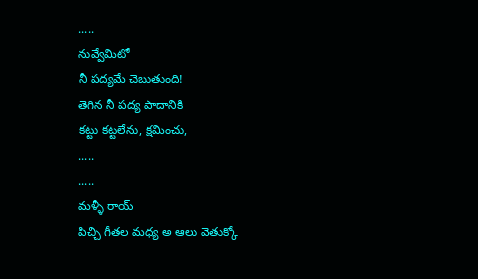.....
నువ్వేమిటో
నీ పద్యమే చెబుతుంది!
తెగిన నీ పద్య పాదానికి
కట్టు కట్టలేను, క్షమించు,
.....
.....
మళ్ళీ రాయ్
పిచ్చి గీతల మధ్య అ ఆలు వెతుక్కో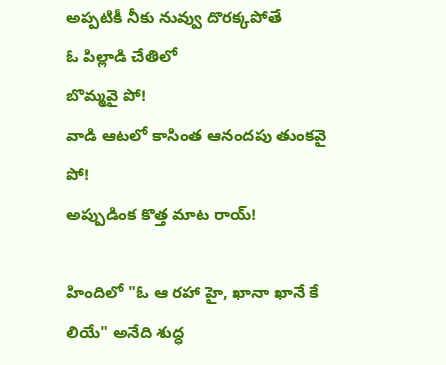అప్పటికీ నీకు నువ్వు దొరక్కపోతే
ఓ పిల్లాడి చేతిలో
బొమ్మవై పో!
వాడి ఆటలో కాసింత ఆనందపు తుంకవై పో!
అప్పుడింక కొత్త మాట రాయ్!

హిందిలో "ఓ ఆ రహా హై, ఖానా ఖానే కే లియే" అనేది శుద్ధ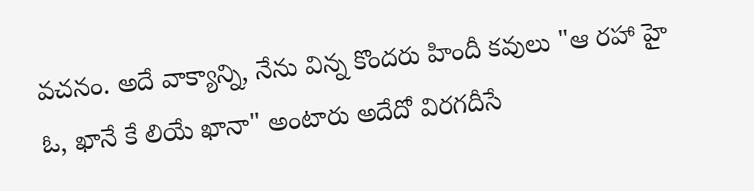వచనం. అదే వాక్యాన్ని, నేను విన్న కొందరు హిందీ కవులు "ఆ రహా హై ఓ, ఖానే కే లియే ఖానా" అంటారు అదేదో విరగదీసే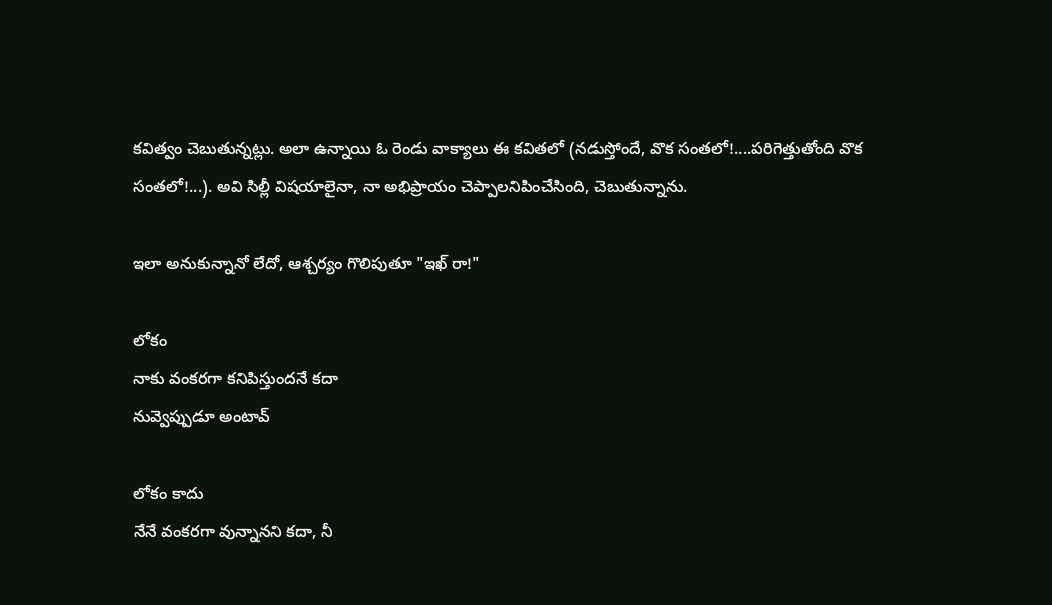కవిత్వం చెబుతున్నట్లు. అలా ఉన్నాయి ఓ రెండు వాక్యాలు ఈ కవితలో (నడుస్తోందే, వొక సంతలో!....పరిగెత్తుతోంది వొక సంతలో!...). అవి సిల్లీ విషయాలైనా, నా అభిప్రాయం చెప్పాలనిపించేసింది, చెబుతున్నాను.

ఇలా అనుకున్నానో లేదో, ఆశ్చర్యం గొలిపుతూ "ఇఖ్ రా!"

లోకం
నాకు వంకరగా కనిపిస్తుందనే కదా
నువ్వెప్పుడూ అంటావ్

లోకం కాదు
నేనే వంకరగా వున్నానని కదా, నీ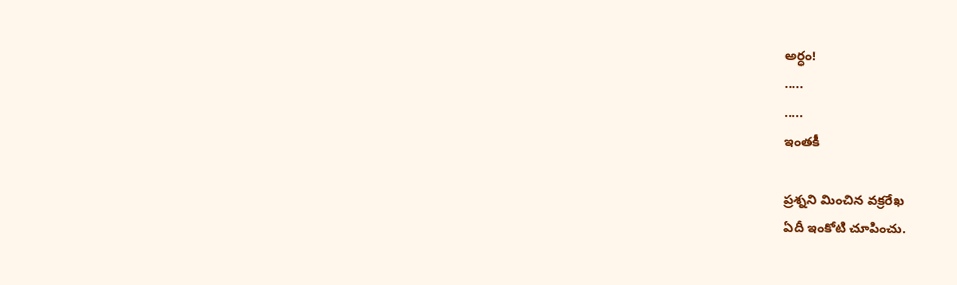అర్ధం!
.....
.....
ఇంతకీ

ప్రశ్నని మించిన వక్రరేఖ
ఏదీ ఇంకోటి చూపించు.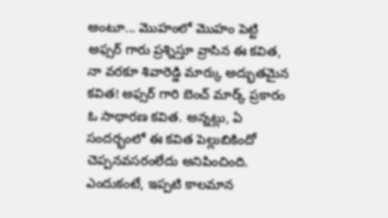అంటూ... మొహంలో మొహం పెట్టి అఫ్సర్ గారు ప్రశ్నిస్తూ వ్రాసిన ఈ కవిత, నా వరకూ శివారెడ్డి మార్కు అద్భుతమైన కవిత! అఫ్సర్ గారి బెంచ్ మార్క్ ప్రకారం ఓ సాథారణ కవిత. అన్నట్లు, ఏ సందర్భంలో ఈ కవిత పెల్లుబికిందో చెప్పనవసరంలేదు అనిపించింది. ఎందుకంటే, ఇప్పటి కాలమాన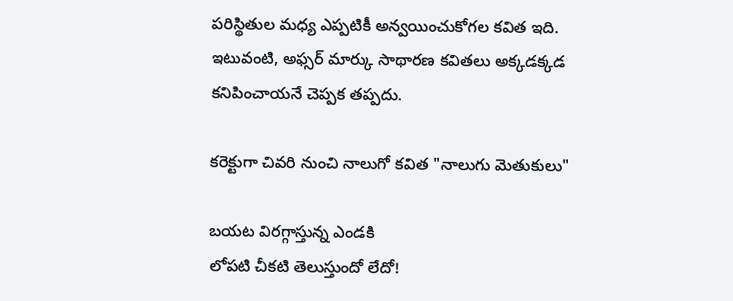పరిస్థితుల మధ్య ఎప్పటికీ అన్వయించుకోగల కవిత ఇది. ఇటువంటి, అఫ్సర్ మార్కు సాథారణ కవితలు అక్కడక్కడ కనిపించాయనే చెప్పక తప్పదు.

కరెక్టుగా చివరి నుంచి నాలుగో కవిత "నాలుగు మెతుకులు"

బయట విరగ్గాస్తున్న ఎండకి
లోపటి చీకటి తెలుస్తుందో లేదో!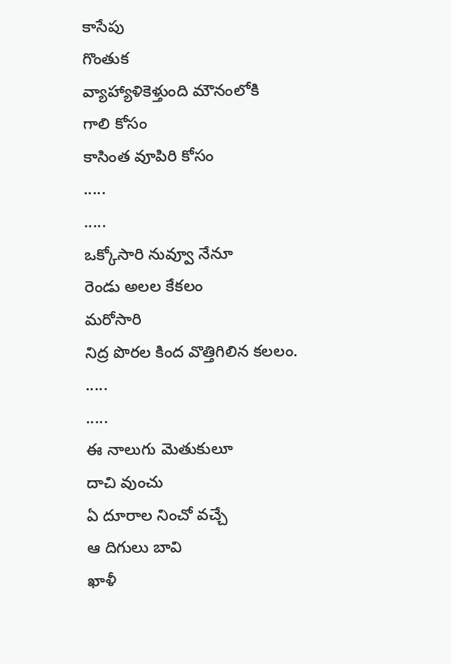కాసేపు
గొంతుక
వ్యాహ్యాళికెళ్తుంది మౌనంలోకి
గాలి కోసం
కాసింత వూపిరి కోసం
.....
.....
ఒక్కోసారి నువ్వూ నేనూ
రెండు అలల కేకలం
మరోసారి
నిద్ర పొరల కింద వొత్తిగిలిన కలలం.
.....
.....
ఈ నాలుగు మెతుకులూ
దాచి వుంచు
ఏ దూరాల నించో వచ్చే
ఆ దిగులు బావి
ఖాళీ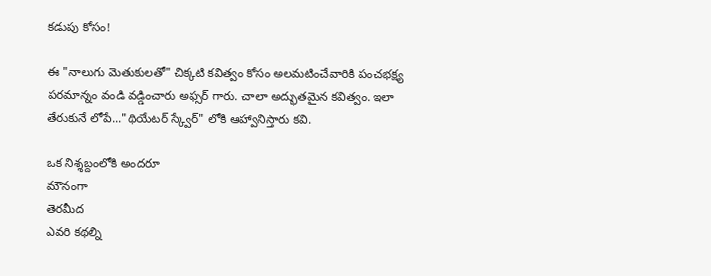కడుపు కోసం!

ఈ "నాలుగు మెతుకులతో" చిక్కటి కవిత్వం కోసం అలమటించేవారికి పంచభక్ష్య పరమాన్నం వండి వడ్డించారు అఫ్సర్ గారు. చాలా అద్భుతమైన కవిత్వం. ఇలా తేరుకునే లోపే..."థియేటర్ స్క్వేర్" లోకి ఆహ్వానిస్తారు కవి.

ఒక నిశ్శబ్దంలోకి అందరూ
మౌనంగా
తెరమీద
ఎవరి కథల్ని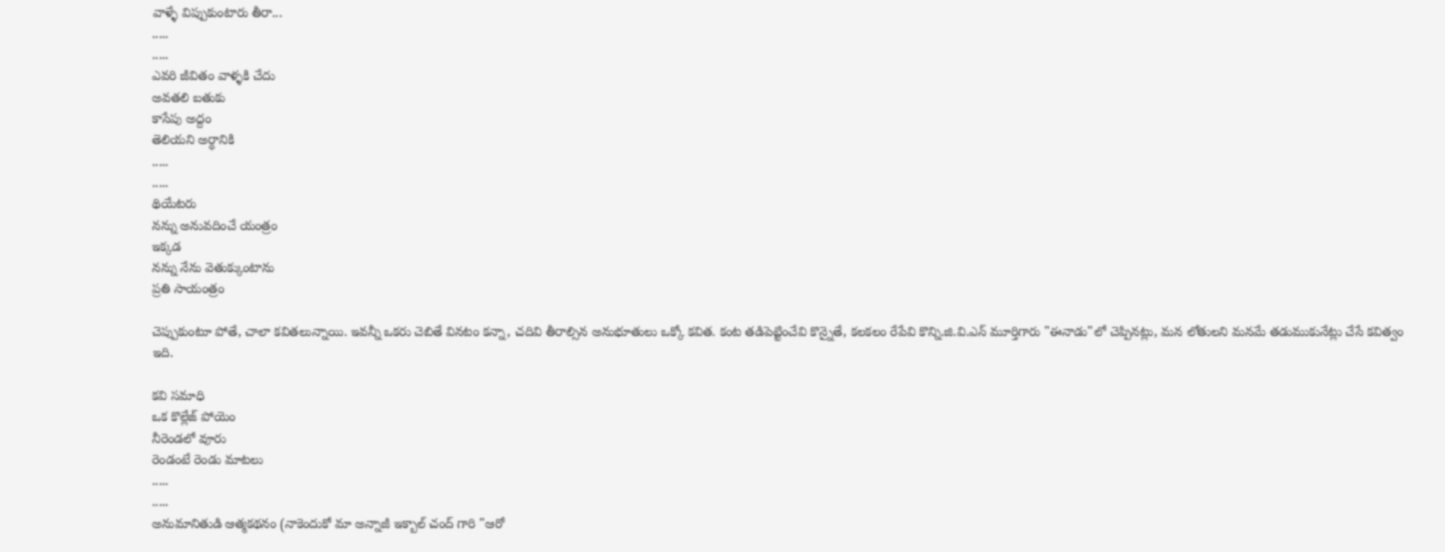వాళ్ళే విప్పుకుంటారు తీరా...
.....
.....
ఎవరి జీవితం వాళ్ళకి చేదు
అవతలి బతుకు
కాసేపు అద్దం
తెలియని అర్ధానికి
.....
.....
థియేటరు
నన్ను అనువదించే యంత్రం
ఇక్కడ
నన్ను నేను వెతుక్కుంటాను
ప్రతి సాయంత్రం

చెప్పుకుంటూ పోతే, చాలా కవితలున్నాయి. ఇవన్నీ ఒకరు చెబితే వినటం కన్నా, చదివి తీరాల్సిన అనుభూతులు ఒక్కో కవిత. కంట తడిపెట్టించేవి కొన్నైతే, కలకలం రేపేవి కొన్ని.జి.వి.ఎన్ మూర్తిగారు "ఈనాడు"లో చెప్పినట్లు, మన లోతులని మనమే తడుముకునేట్లు చేసే కవిత్వం ఇది.

కవి సమాధి
ఒక కొల్లేజ్ పోయెం
నీరెండలో వూరు
రెండంటే రెండు మాటలు
.....
.....
అనుమానితుడి ఆత్మకథనం (నాకెందుకో మా అన్నాజీ ఇక్బాల్ చంద్ గారి "ఆరో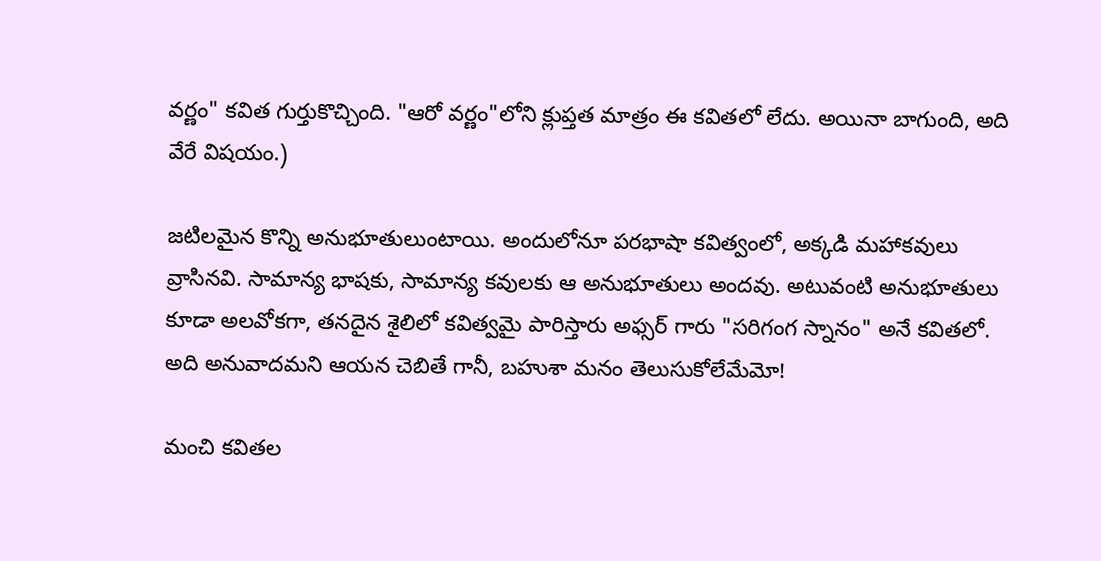వర్ణం" కవిత గుర్తుకొచ్చింది. "ఆరో వర్ణం"లోని క్లుప్తత మాత్రం ఈ కవితలో లేదు. అయినా బాగుంది, అది వేరే విషయం.)

జటిలమైన కొన్ని అనుభూతులుంటాయి. అందులోనూ పరభాషా కవిత్వంలో, అక్కడి మహాకవులు వ్రాసినవి. సామాన్య భాషకు, సామాన్య కవులకు ఆ అనుభూతులు అందవు. అటువంటి అనుభూతులు కూడా అలవోకగా, తనదైన శైలిలో కవిత్వమై పారిస్తారు అఫ్సర్ గారు "సరిగంగ స్నానం" అనే కవితలో. అది అనువాదమని ఆయన చెబితే గానీ, బహుశా మనం తెలుసుకోలేమేమో!

మంచి కవితల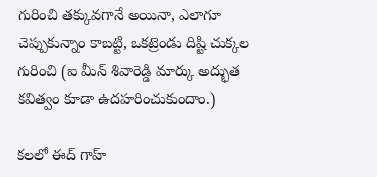గురించి తక్కువగానే అయినా, ఎలాగూ చెప్పుకున్నాం కాబట్టి, ఒకట్రెండు దిష్టి చుక్కల గురించి (ఐ మీన్ శివారెడ్డి మార్కు అద్భుత కవిత్వం కూడా ఉదహరించుకుందాం.)

కలలో ఈద్ గాహ్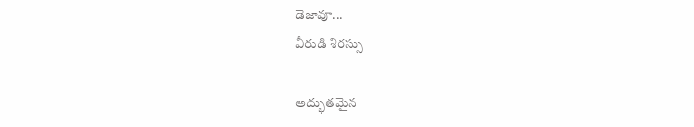డెజావూ...
వీరుడి శిరస్సు

అద్భుతమైన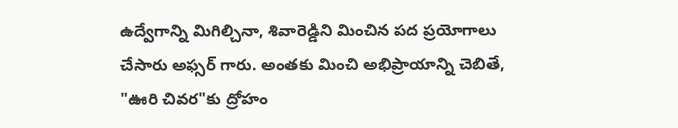ఉద్వేగాన్ని మిగిల్చినా, శివారెడ్డిని మించిన పద ప్రయోగాలు చేసారు అఫ్సర్ గారు. అంతకు మించి అభిప్రాయాన్ని చెబితే, "ఊరి చివర"కు ద్రోహం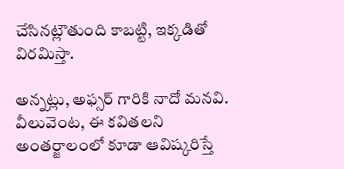చేసినట్లౌతుంది కాబట్టి, ఇక్కడితో విరమిస్తా.

అన్నట్లు, అఫ్సర్ గారికి నాదో మనవి.  వీలువెంట, ఈ కవితలని అంతర్జాలంలో కూడా ఆవిష్కరిస్తే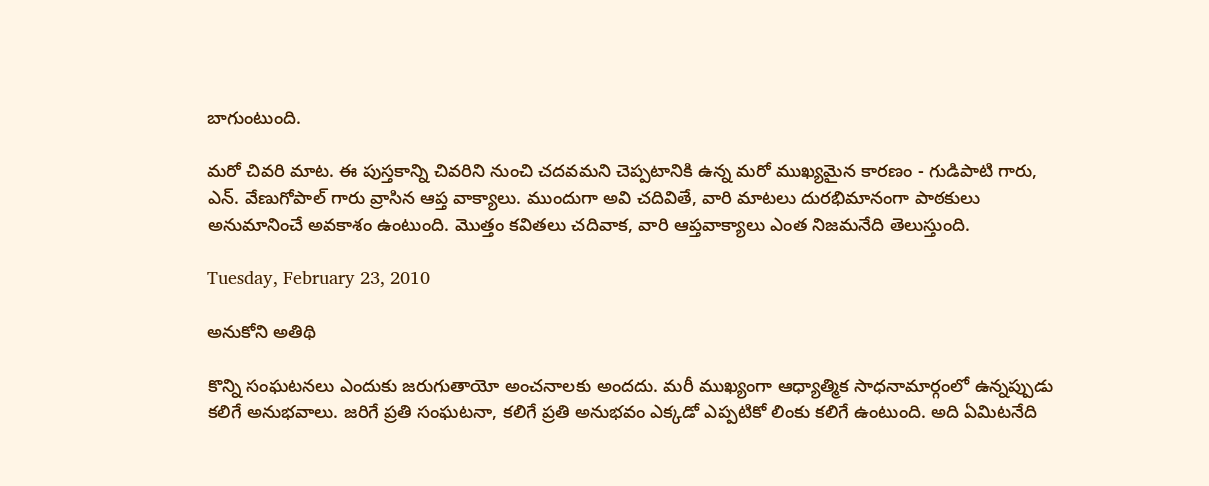బాగుంటుంది.

మరో చివరి మాట. ఈ పుస్తకాన్ని చివరిని నుంచి చదవమని చెప్పటానికి ఉన్న మరో ముఖ్యమైన కారణం - గుడిపాటి గారు, ఎన్. వేణుగోపాల్ గారు వ్రాసిన ఆప్త వాక్యాలు. ముందుగా అవి చదివితే, వారి మాటలు దురభిమానంగా పాఠకులు అనుమానించే అవకాశం ఉంటుంది. మొత్తం కవితలు చదివాక, వారి ఆప్తవాక్యాలు ఎంత నిజమనేది తెలుస్తుంది.

Tuesday, February 23, 2010

అనుకోని అతిథి

కొన్ని సంఘటనలు ఎందుకు జరుగుతాయో అంచనాలకు అందదు. మరీ ముఖ్యంగా ఆధ్యాత్మిక సాధనామార్గంలో ఉన్నప్పుడు కలిగే అనుభవాలు. జరిగే ప్రతి సంఘటనా, కలిగే ప్రతి అనుభవం ఎక్కడో ఎప్పటికో లింకు కలిగే ఉంటుంది. అది ఏమిటనేది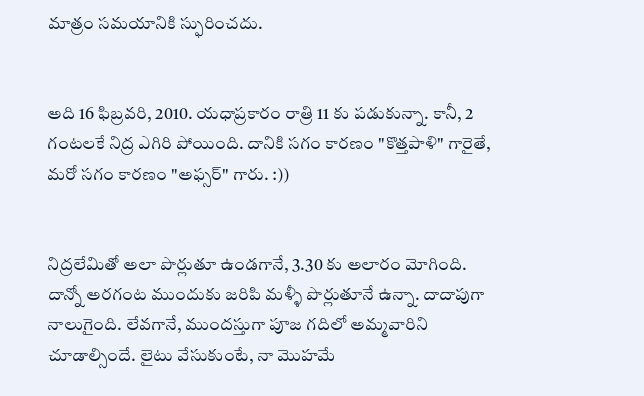మాత్రం సమయానికి స్ఫురించదు.


అది 16 ఫిబ్రవరి, 2010. యధాప్రకారం రాత్రి 11 కు పడుకున్నా. కానీ, 2 గంటలకే నిద్ర ఎగిరి పోయింది. దానికి సగం కారణం "కొత్తపాళి" గారైతే, మరో సగం కారణం "అఫ్సర్" గారు. :))


నిద్రలేమితో అలా పొర్లుతూ ఉండగానే, 3.30 కు అలారం మోగింది. దాన్నో అరగంట ముందుకు జరిపి మళ్ళీ పొర్లుతూనే ఉన్నా. దాదాపుగా నాలుగైంది. లేవగానే, ముందస్తుగా పూజ గదిలో అమ్మవారిని చూడాల్సిందే. లైటు వేసుకుంటే, నా మొహమే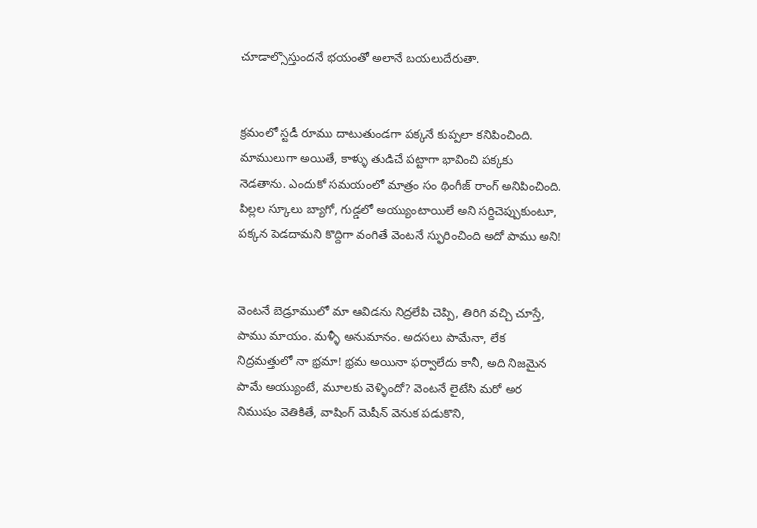చూడాల్సొస్తుందనే భయంతో అలానే బయలుదేరుతా.


క్రమంలో స్టడీ రూము దాటుతుండగా పక్కనే కుప్పలా కనిపించింది. మాములుగా అయితే, కాళ్ళు తుడిచే పట్టాగా భావించి పక్కకు నెడతాను. ఎందుకో సమయంలో మాత్రం సం థింగీజ్ రాంగ్ అనిపించింది. పిల్లల స్కూలు బ్యాగో, గుడ్డలో అయ్యుంటాయిలే అని సర్దిచెప్పుకుంటూ, పక్కన పెడదామని కొద్దిగా వంగితే వెంటనే స్ఫురించింది అదో పాము అని!


వెంటనే బెడ్రూములో మా ఆవిడను నిద్రలేపి చెప్పి, తిరిగి వచ్చి చూస్తే, పాము మాయం. మళ్ళీ అనుమానం. అదసలు పామేనా, లేక నిద్రమత్తులో నా భ్రమా! భ్రమ అయినా ఫర్వాలేదు కానీ, అది నిజమైన పామే అయ్యుంటే, మూలకు వెళ్ళిందో? వెంటనే లైటేసి మరో అర నిముషం వెతికితే, వాషింగ్ మెషీన్ వెనుక పడుకొని,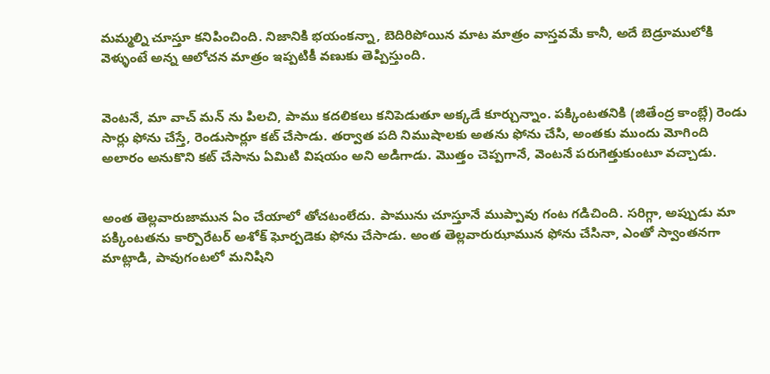మమ్మల్ని చూస్తూ కనిపించింది. నిజానికి భయంకన్నా, బెదిరిపోయిన మాట మాత్రం వాస్తవమే కానీ, అదే బెడ్రూములోకి వెళ్ళుంటే అన్న ఆలోచన మాత్రం ఇప్పటికీ వణుకు తెప్పిస్తుంది.


వెంటనే, మా వాచ్ మన్ ను పిలచి, పాము కదలికలు కనిపెడుతూ అక్కడే కూర్చున్నాం. పక్కింటతనికి (జితేంద్ర కాంబ్లే) రెండు సార్లు ఫోను చేస్తే, రెండుసార్లూ కట్ చేసాడు. తర్వాత పది నిముషాలకు అతను ఫోను చేసి, అంతకు ముందు మోగింది అలారం అనుకొని కట్ చేసాను ఏమిటి విషయం అని అడిగాడు. మొత్తం చెప్పగానే, వెంటనే పరుగెత్తుకుంటూ వచ్చాడు.


అంత తెల్లవారుజామున ఏం చేయాలో తోచటంలేదు. పామును చూస్తూనే ముప్పావు గంట గడిచింది. సరిగ్గా, అప్పుడు మా పక్కింటతను కార్పొరేటర్ అశోక్ ఘోర్పడెకు ఫోను చేసాడు. అంత తెల్లవారుఝామున ఫోను చేసినా, ఎంతో స్వాంతనగా మాట్లాడి, పావుగంటలో మనిషిని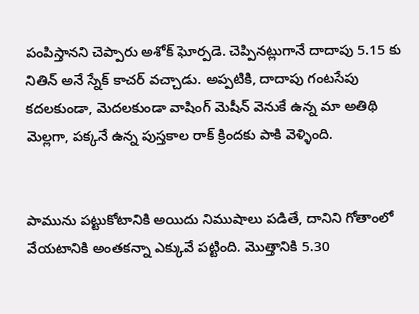పంపిస్తానని చెప్పారు అశోక్ ఘోర్పడె. చెప్పినట్లుగానే దాదాపు 5.15 కు నితిన్ అనే స్నేక్ కాచర్ వచ్చాడు. అప్పటికి, దాదాపు గంటసేపు కదలకుండా, మెదలకుండా వాషింగ్ మెషీన్ వెనుకే ఉన్న మా అతిథి మెల్లగా, పక్కనే ఉన్న పుస్తకాల రాక్ క్రిందకు పాకి వెళ్ళింది.


పామును పట్టుకోటానికి అయిదు నిముషాలు పడితే, దానిని గోతాంలో వేయటానికి అంతకన్నా ఎక్కువే పట్టింది. మొత్తానికి 5.30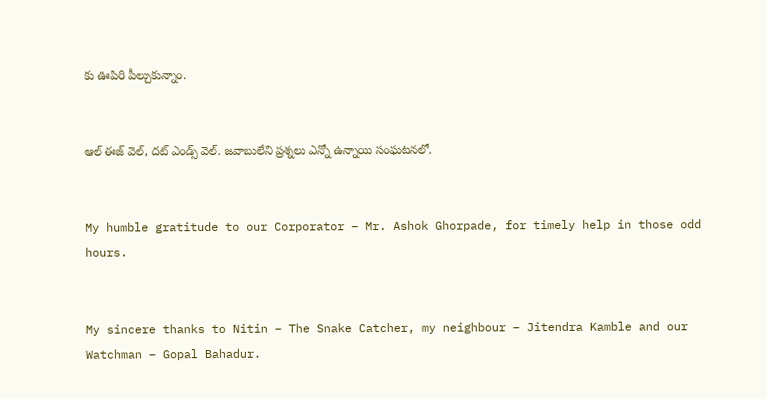కు ఊపిరి పీల్చుకున్నాం.


ఆల్ ఈజ్ వెల్, దట్ ఎండ్స్ వెల్. జవాబులేని ప్రశ్నలు ఎన్నో ఉన్నాయి సంఘటనలో.


My humble gratitude to our Corporator – Mr. Ashok Ghorpade, for timely help in those odd hours.


My sincere thanks to Nitin – The Snake Catcher, my neighbour – Jitendra Kamble and our Watchman – Gopal Bahadur.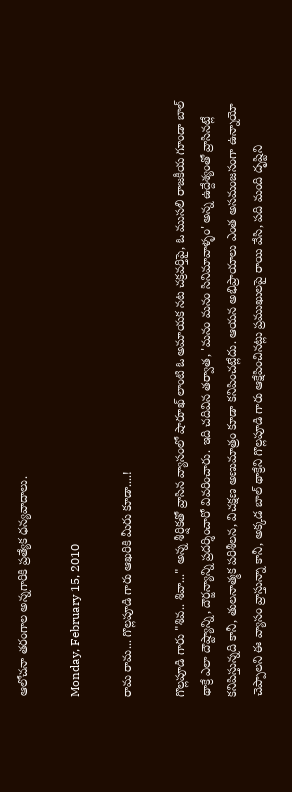ఆలోచనా తరంగాల అన్నగారికి ప్రత్యేక ధన్యవాదాలు.

Monday, February 15, 2010

రామ రామ... గొల్లపూడి గారు ఆఖరికి మీరు కూడా....!

గొల్లపూడి గారు "శివ.. శివా..." అన్న శీర్షికతో వ్రాసిన వ్యాసంలో షారూఖ్ లాంటి ఓ అమాయక నట చక్రవర్తిపై, ఓ ముసలి రాజకీయ గూండా బాల్ థాక్రే ఎలా దౌష్ట్యాన్ని, దౌర్జన్యాన్ని ప్రదర్శించారో వివరించారు. ఇది చదివిన తర్వాత, 'మనం మనం సినిమావాళ్ళం' అన్న ఉద్దేశ్యంతో వ్రాసినట్లే కనిపిస్తున్నది కానీ, తులనాత్మక పరిశీలన, విచక్షణ అణుమాత్రం కూడా కనిపించట్లేదు. ఆయన అభిప్రాయాలు ఎంత అసమంజసంగా ఉన్నాయో చెప్పాలని ఈ వ్యాసం వ్రాస్తున్నా కానీ, అక్కడ బాల్ థాక్రేని గొల్లపూడి గారు ఆక్షేపించినట్లు ప్రముఖులపై రాయి వేసి, పది మంది దృష్టిని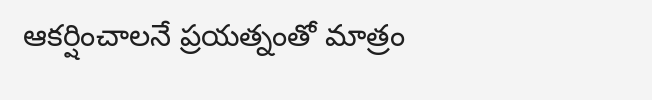ఆకర్షించాలనే ప్రయత్నంతో మాత్రం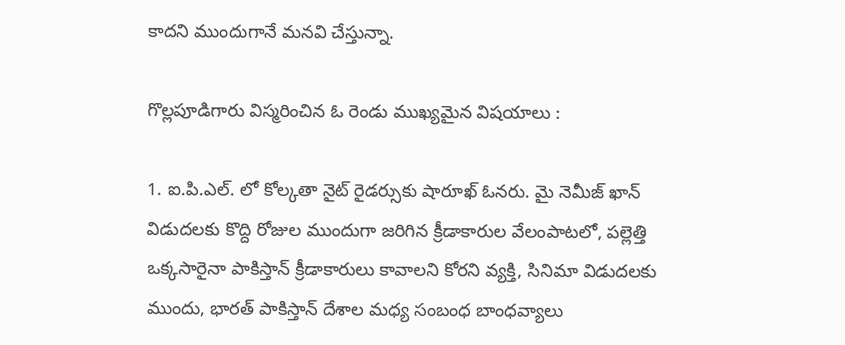కాదని ముందుగానే మనవి చేస్తున్నా.

గొల్లపూడిగారు విస్మరించిన ఓ రెండు ముఖ్యమైన విషయాలు :

1. ఐ.పి.ఎల్. లో కోల్కతా నైట్ రైడర్సుకు షారూఖ్ ఓనరు. మై నెమీజ్ ఖాన్ విడుదలకు కొద్ది రోజుల ముందుగా జరిగిన క్రీడాకారుల వేలంపాటలో, పల్లెత్తి ఒక్కసారైనా పాకిస్తాన్ క్రీడాకారులు కావాలని కోరని వ్యక్తి, సినిమా విడుదలకు ముందు, భారత్ పాకిస్తాన్ దేశాల మధ్య సంబంధ బాంధవ్యాలు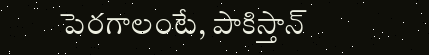పెరగాలంటే, పాకిస్తాన్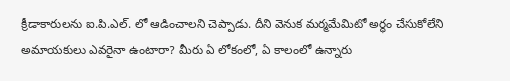క్రీడాకారులను ఐ.పి.ఎల్. లో ఆడించాలని చెప్పాడు. దీని వెనుక మర్మమేమిటో అర్ధం చేసుకోలేని అమాయకులు ఎవరైనా ఉంటారా? మీరు ఏ లోకంలో, ఏ కాలంలో ఉన్నారు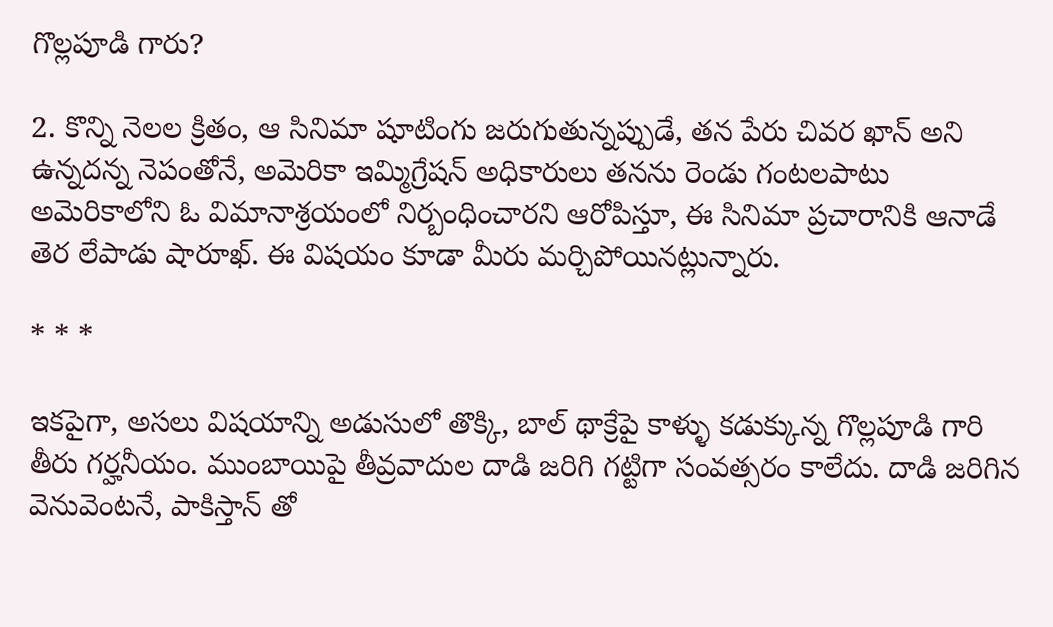గొల్లపూడి గారు?

2. కొన్ని నెలల క్రితం, ఆ సినిమా షూటింగు జరుగుతున్నప్పుడే, తన పేరు చివర ఖాన్ అని ఉన్నదన్న నెపంతోనే, అమెరికా ఇమ్మిగ్రేషన్ అధికారులు తనను రెండు గంటలపాటు అమెరికాలోని ఓ విమానాశ్రయంలో నిర్బంధించారని ఆరోపిస్తూ, ఈ సినిమా ప్రచారానికి ఆనాడే తెర లేపాడు షారూఖ్. ఈ విషయం కూడా మీరు మర్చిపోయినట్లున్నారు.

* * *

ఇకపైగా, అసలు విషయాన్ని అడుసులో తొక్కి, బాల్ థాక్రేపై కాళ్ళు కడుక్కున్న గొల్లపూడి గారి తీరు గర్హనీయం. ముంబాయిపై తీవ్రవాదుల దాడి జరిగి గట్టిగా సంవత్సరం కాలేదు. దాడి జరిగిన వెనువెంటనే, పాకిస్తాన్ తో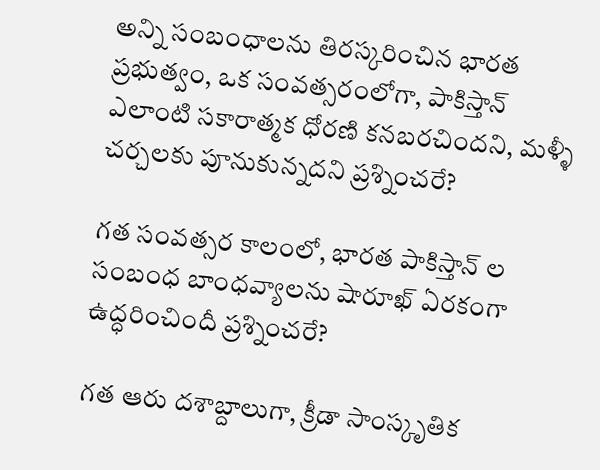అన్ని సంబంధాలను తిరస్కరించిన భారత ప్రభుత్వం, ఒక సంవత్సరంలోగా, పాకిస్తాన్ ఎలాంటి సకారాత్మక ధోరణి కనబరచిందని, మళ్ళీ చర్చలకు పూనుకున్నదని ప్రశ్నించరే?

గత సంవత్సర కాలంలో, భారత పాకిస్తాన్ ల సంబంధ బాంధవ్యాలను షారూఖ్ ఏరకంగా ఉద్ధరించిందీ ప్రశ్నించరే?

గత ఆరు దశాబ్దాలుగా, క్రీడా సాంస్కృతిక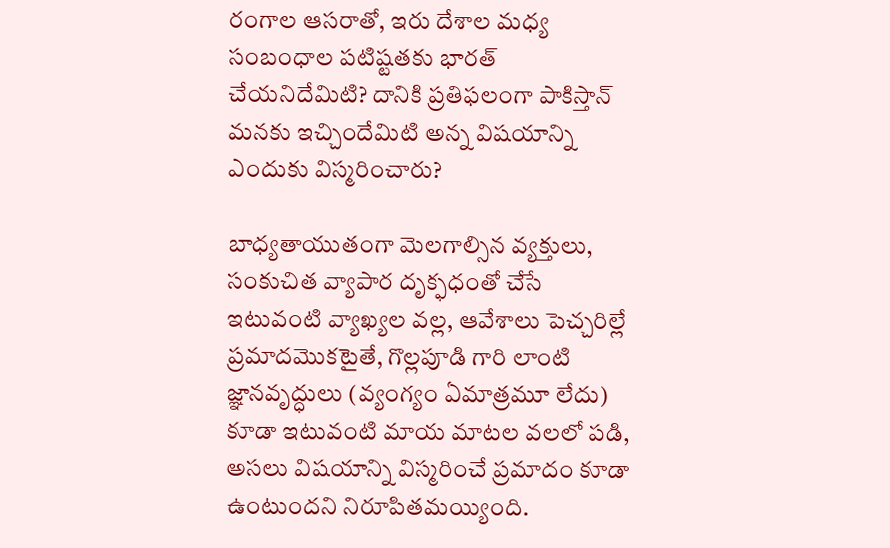రంగాల ఆసరాతో, ఇరు దేశాల మధ్య సంబంధాల పటిష్టతకు భారత్ చేయనిదేమిటి? దానికి ప్రతిఫలంగా పాకిస్తాన్ మనకు ఇచ్చిందేమిటి అన్న విషయాన్ని ఎందుకు విస్మరించారు?

బాధ్యతాయుతంగా మెలగాల్సిన వ్యక్తులు, సంకుచిత వ్యాపార దృక్ఫధంతో చేసే ఇటువంటి వ్యాఖ్యల వల్ల, ఆవేశాలు పెచ్చరిల్లే ప్రమాదమొకటైతే, గొల్లపూడి గారి లాంటి జ్ఞానవృద్ధులు (వ్యంగ్యం ఏమాత్రమూ లేదు) కూడా ఇటువంటి మాయ మాటల వలలో పడి, అసలు విషయాన్ని విస్మరించే ప్రమాదం కూడా ఉంటుందని నిరూపితమయ్యింది.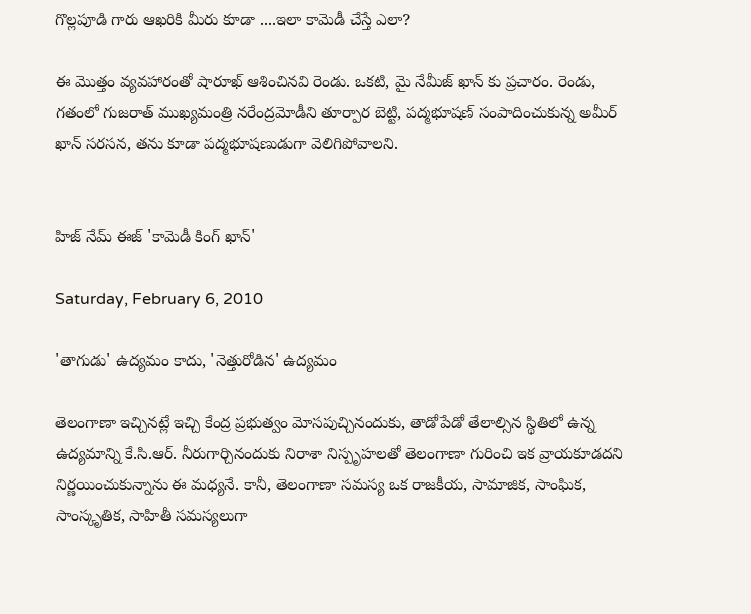గొల్లపూడి గారు ఆఖరికి మీరు కూడా ....ఇలా కామెడీ చేస్తే ఎలా?

ఈ మొత్తం వ్యవహారంతో షారూఖ్ ఆశించినవి రెండు. ఒకటి, మై నేమీజ్ ఖాన్ కు ప్రచారం. రెండు, గతంలో గుజరాత్ ముఖ్యమంత్రి నరేంద్రమోడీని తూర్పార బెట్టి, పద్మభూషణ్ సంపాదించుకున్న అమీర్ ఖాన్ సరసన, తను కూడా పద్మభూషణుడుగా వెలిగిపోవాలని.


హిజ్ నేమ్ ఈజ్ 'కామెడీ కింగ్ ఖాన్'

Saturday, February 6, 2010

'తాగుడు' ఉద్యమం కాదు, 'నెత్తురోడిన' ఉద్యమం

తెలంగాణా ఇచ్చినట్లే ఇచ్చి కేంద్ర ప్రభుత్వం మోసపుచ్చినందుకు, తాడోపేడో తేలాల్సిన స్థితిలో ఉన్న ఉద్యమాన్ని కే.సి.ఆర్. నీరుగార్చినందుకు నిరాశా నిస్పృహలతో తెలంగాణా గురించి ఇక వ్రాయకూడదని నిర్ణయించుకున్నాను ఈ మధ్యనే. కానీ, తెలంగాణా సమస్య ఒక రాజకీయ, సామాజిక, సాంఘిక, సాంస్కృతిక, సాహితీ సమస్యలుగా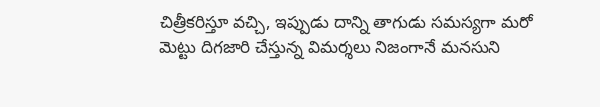చిత్రీకరిస్తూ వచ్చి, ఇప్పుడు దాన్ని తాగుడు సమస్యగా మరో మెట్టు దిగజారి చేస్తున్న విమర్శలు నిజంగానే మనసుని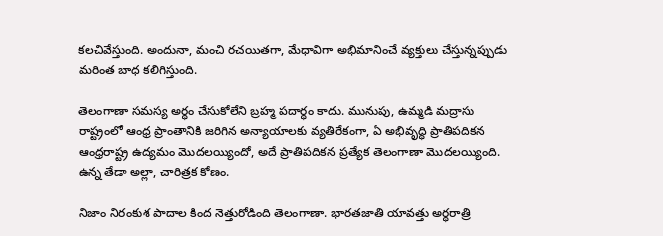కలచివేస్తుంది. అందునా, మంచి రచయితగా, మేధావిగా అభిమానించే వ్యక్తులు చేస్తున్నప్పుడు మరింత బాధ కలిగిస్తుంది.

తెలంగాణా సమస్య అర్ధం చేసుకోలేని బ్రహ్మ పదార్ధం కాదు. మునుపు, ఉమ్మడి మద్రాసు రాష్ట్రంలో ఆంధ్ర ప్రాంతానికి జరిగిన అన్యాయాలకు వ్యతిరేకంగా, ఏ అభివృద్ధి ప్రాతిపదికన ఆంధ్రరాష్ట్ర ఉద్యమం మొదలయ్యిందో, అదే ప్రాతిపదికన ప్రత్యేక తెలంగాణా మొదలయ్యింది. ఉన్న తేడా అల్లా, చారిత్రక కోణం.

నిజాం నిరంకుశ పాదాల కింద నెత్తురోడింది తెలంగాణా. భారతజాతి యావత్తు అర్ధరాత్రి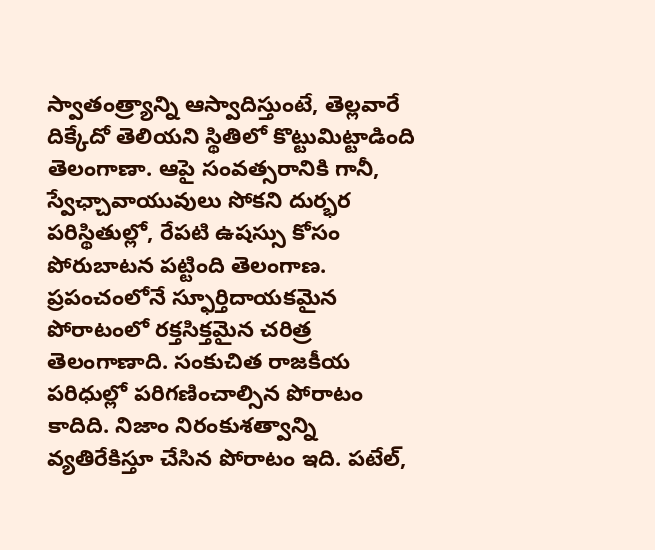స్వాతంత్ర్యాన్ని ఆస్వాదిస్తుంటే, తెల్లవారే దిక్కేదో తెలియని స్థితిలో కొట్టుమిట్టాడింది తెలంగాణా. ఆపై సంవత్సరానికి గానీ, స్వేఛ్చావాయువులు సోకని దుర్భర పరిస్థితుల్లో, రేపటి ఉషస్సు కోసం పోరుబాటన పట్టింది తెలంగాణ. ప్రపంచంలోనే స్ఫూర్తిదాయకమైన పోరాటంలో రక్తసిక్తమైన చరిత్ర తెలంగాణాది. సంకుచిత రాజకీయ పరిధుల్లో పరిగణించాల్సిన పోరాటం కాదిది. నిజాం నిరంకుశత్వాన్ని వ్యతిరేకిస్తూ చేసిన పోరాటం ఇది. పటేల్,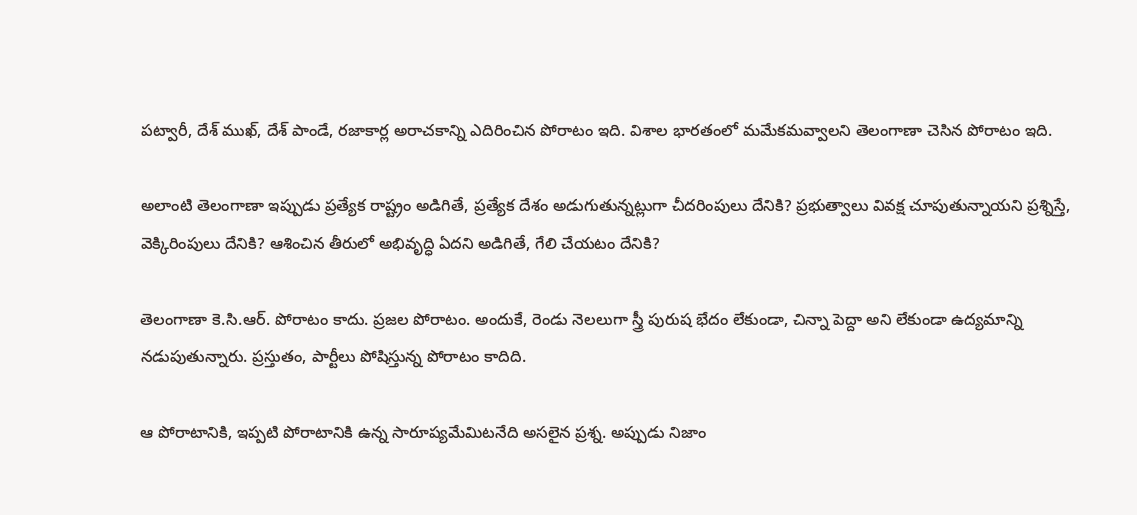పట్వారీ, దేశ్ ముఖ్, దేశ్ పాండే, రజాకార్ల అరాచకాన్ని ఎదిరించిన పోరాటం ఇది. విశాల భారతంలో మమేకమవ్వాలని తెలంగాణా చెసిన పోరాటం ఇది.

అలాంటి తెలంగాణా ఇప్పుడు ప్రత్యేక రాష్ట్రం అడిగితే, ప్రత్యేక దేశం అడుగుతున్నట్లుగా చీదరింపులు దేనికి? ప్రభుత్వాలు వివక్ష చూపుతున్నాయని ప్రశ్నిస్తే, వెక్కిరింపులు దేనికి? ఆశించిన తీరులో అభివృద్ధి ఏదని అడిగితే, గేలి చేయటం దేనికి?

తెలంగాణా కె.సి.ఆర్. పోరాటం కాదు. ప్రజల పోరాటం. అందుకే, రెండు నెలలుగా స్త్రీ పురుష భేదం లేకుండా, చిన్నా పెద్దా అని లేకుండా ఉద్యమాన్ని నడుపుతున్నారు. ప్రస్తుతం, పార్టీలు పోషిస్తున్న పోరాటం కాదిది.

ఆ పోరాటానికి, ఇప్పటి పోరాటానికి ఉన్న సారూప్యమేమిటనేది అసలైన ప్రశ్న. అప్పుడు నిజాం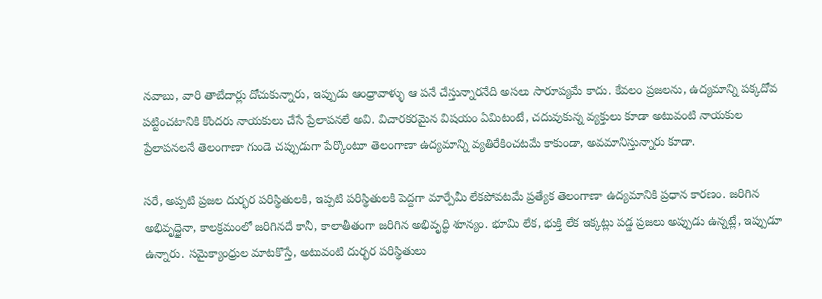నవాబు, వారి తాబేదార్లు దోచుకున్నారు, ఇప్పుడు ఆంధ్రావాళ్ళు ఆ పనే చేస్తున్నారనేది అసలు సారూప్యమే కాదు. కేవలం ప్రజలను, ఉద్యమాన్ని పక్కదోవ పట్టించటానికి కొందరు నాయకులు చేసే ప్రేలాపనలే అవి. విచారకరమైన విషయం ఏమిటంటే, చదువుకున్న వ్యక్తులు కూడా అటువంటి నాయకుల ప్రేలాపనలనే తెలంగాణా గుండె చప్పుడుగా పేర్కొంటూ తెలంగాణా ఉద్యమాన్ని వ్యతిరేకించటమే కాకుండా, అవమానిస్తున్నారు కూడా.

సరే, అప్పటి ప్రజల దుర్భర పరిస్థితులకి, ఇప్పటి పరిస్థితులకి పెద్దగా మార్పేమీ లేకపోవటమే ప్రత్యేక తెలంగాణా ఉద్యమానికి ప్రధాన కారణం. జరిగిన అభివృద్ధైనా, కాలక్రమంలో జరిగినదే కానీ, కాలాతీతంగా జరిగిన అభివృద్ధి శూన్యం. భూమి లేక, భుక్తి లేక ఇక్కట్లు పడ్డ ప్రజలు అప్పుడు ఉన్నట్లే, ఇప్పుడూ ఉన్నారు. సమైక్యాంధ్రుల మాటకొస్తే, అటువంటి దుర్భర పరిస్థితులు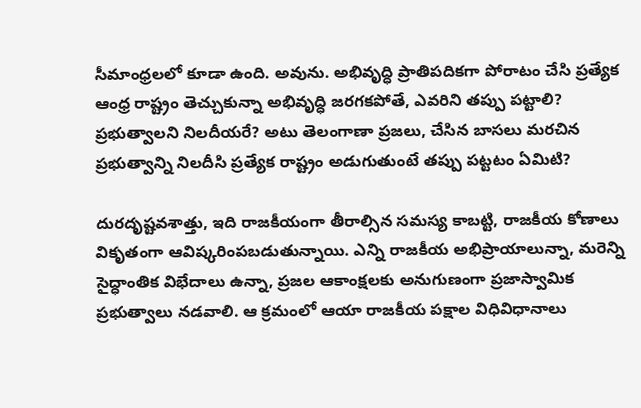సీమాంధ్రలలో కూడా ఉంది. అవును. అభివృద్ధి ప్రాతిపదికగా పోరాటం చేసి ప్రత్యేక ఆంధ్ర రాష్ట్రం తెచ్చుకున్నా అభివృద్ధి జరగకపోతే, ఎవరిని తప్పు పట్టాలి? ప్రభుత్వాలని నిలదీయరే? అటు తెలంగాణా ప్రజలు, చేసిన బాసలు మరచిన ప్రభుత్వాన్ని నిలదీసి ప్రత్యేక రాష్ట్రం అడుగుతుంటే తప్పు పట్టటం ఏమిటి?

దురదృష్టవశాత్తు, ఇది రాజకీయంగా తీరాల్సిన సమస్య కాబట్టి, రాజకీయ కోణాలు వికృతంగా ఆవిష్కరింపబడుతున్నాయి. ఎన్ని రాజకీయ అభిప్రాయాలున్నా, మరెన్ని సైద్ధాంతిక విభేదాలు ఉన్నా, ప్రజల ఆకాంక్షలకు అనుగుణంగా ప్రజాస్వామిక ప్రభుత్వాలు నడవాలి. ఆ క్రమంలో ఆయా రాజకీయ పక్షాల విధివిధానాలు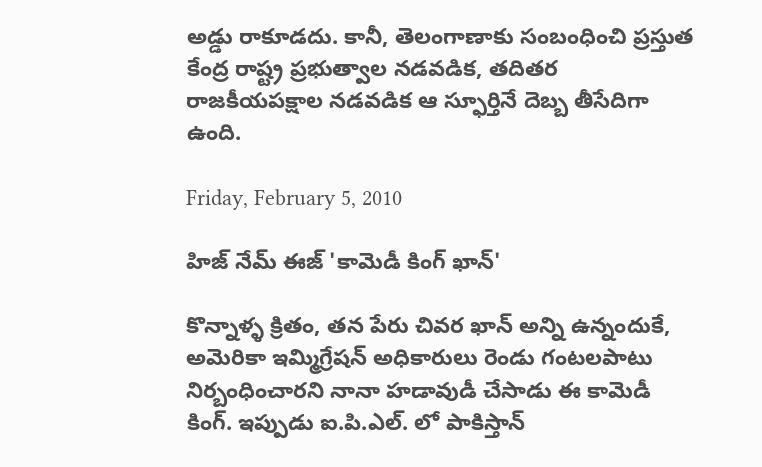అడ్డు రాకూడదు. కానీ, తెలంగాణాకు సంబంధించి ప్రస్తుత కేంద్ర రాష్ట్ర ప్రభుత్వాల నడవడిక, తదితర రాజకీయపక్షాల నడవడిక ఆ స్ఫూర్తినే దెబ్బ తీసేదిగా ఉంది.

Friday, February 5, 2010

హిజ్ నేమ్ ఈజ్ 'కామెడీ కింగ్ ఖాన్'

కొన్నాళ్ళ క్రితం, తన పేరు చివర ఖాన్ అన్ని ఉన్నందుకే, అమెరికా ఇమ్మిగ్రేషన్ అధికారులు రెండు గంటలపాటు నిర్బంధించారని నానా హడావుడీ చేసాడు ఈ కామెడీ కింగ్. ఇప్పుడు ఐ.పి.ఎల్. లో పాకిస్తాన్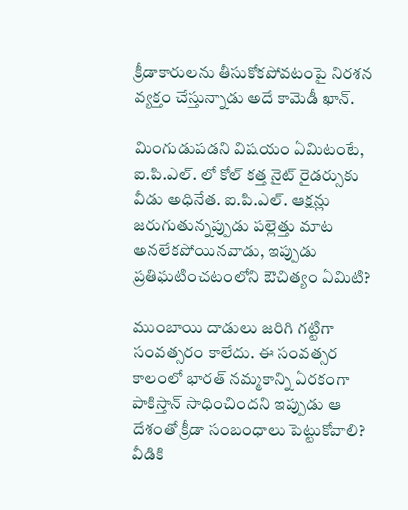క్రీడాకారులను తీసుకోకపోవటంపై నిరశన వ్యక్తం చేస్తున్నాడు అదే కామెడీ ఖాన్.

మింగుడుపడని విషయం ఏమిటంటే, ఐ.పి.ఎల్. లో కోల్ కత్త నైట్ రైడర్సుకు వీడు అధినేత. ఐ.పి.ఎల్. ఆక్షన్లు జరుగుతున్నప్పుడు పల్లెత్తు మాట అనలేకపోయినవాడు, ఇప్పుడు ప్రతిఘటించటంలోని ఔచిత్యం ఏమిటి?

ముంబాయి దాడులు జరిగి గట్టిగా సంవత్సరం కాలేదు. ఈ సంవత్సర కాలంలో భారత్ నమ్మకాన్ని ఏరకంగా పాకిస్తాన్ సాధించిందని ఇప్పుడు ఆ దేశంతో క్రీడా సంబంధాలు పెట్టుకోవాలి? వీడికి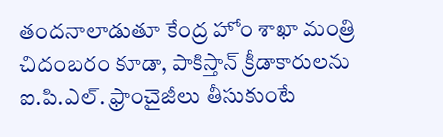తందనాలాడుతూ కేంద్ర హోం శాఖా మంత్రి చిదంబరం కూడా, పాకిస్తాన్ క్రీడాకారులను ఐ.పి.ఎల్. ఫ్రాంచైజీలు తీసుకుంటే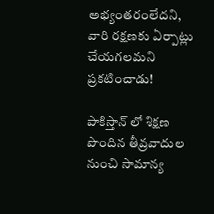అభ్యంతరంలేదని, వారి రక్షణకు ఏర్పాట్లు చేయగలమని ప్రకటించాడు!

పాకిస్తాన్ లో శిక్షణ పొందిన తీవ్రవాదుల నుంచి సామాన్య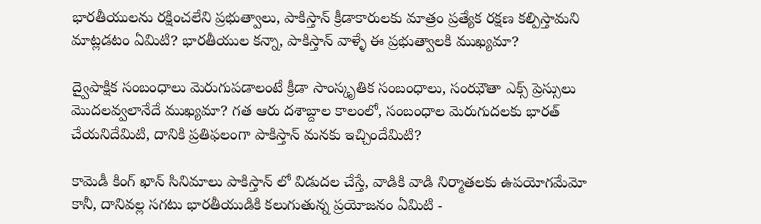భారతీయులను రక్షించలేని ప్రభుత్వాలు, పాకిస్తాన్ క్రీడాకారులకు మాత్రం ప్రత్యేక రక్షణ కల్పిస్తామని మాట్లడటం ఏమిటి? భారతీయుల కన్నా, పాకిస్తాన్ వాళ్ళే ఈ ప్రభుత్వాలకి ముఖ్యమా?

ద్వైపాక్షిక సంబంధాలు మెరుగుపడాలంటే క్రీడా సాంస్కృతిక సంబంధాలు, సంఝౌతా ఎక్స్ ప్రెస్సులు మొదలవ్వలానేదే ముఖ్యమా? గత ఆరు దశాబ్దాల కాలంలో, సంబంధాల మెరుగుదలకు భారత్ చేయనిదేమిటి, దానికి ప్రతిఫలంగా పాకిస్తాన్ మనకు ఇచ్చిందేమిటి?

కామెడీ కింగ్ ఖాన్ సినిమాలు పాకిస్తాన్ లో విడుదల చేస్తే, వాడికి వాడి నిర్మాతలకు ఉపయోగమేమో కానీ, దానివల్ల సగటు భారతీయుడికి కలుగుతున్న ప్రయోజనం ఏమిటి -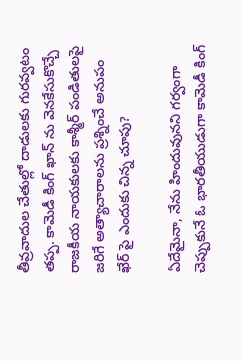తీవ్రవాదుల చేతుల్లో దాడులకు గురవ్వటం తప్ప. కామెడీ కింగ్ ఖాన్ ను వెనకేసుకొచ్చే రాజకీయ నాయకులకు కాశ్మీర్ పండితులపై జరిగే అత్యాచారాలను ప్రశ్నించే అనుపం ఖేర్ పై ఎందుకు చిన్న చూపు?

ఏదేమైనా, నేను హిందువునని గర్వంగా చెప్పుకునే ఓ భారతీయుడుగా కామెడీ కింగ్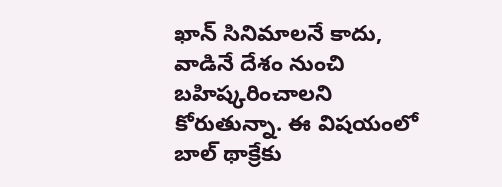ఖాన్ సినిమాలనే కాదు, వాడినే దేశం నుంచి బహిష్కరించాలని కోరుతున్నా. ఈ విషయంలో బాల్ థాక్రేకు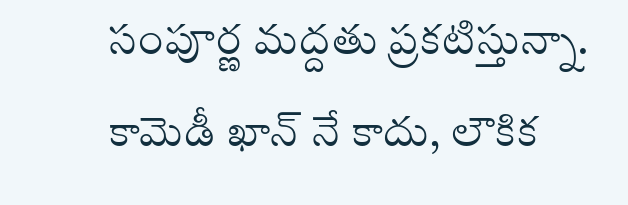సంపూర్ణ మద్దతు ప్రకటిస్తున్నా. కామెడీ ఖాన్ నే కాదు, లౌకిక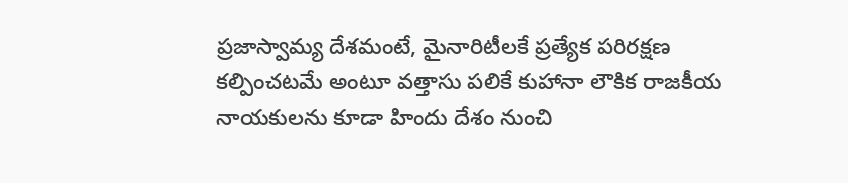ప్రజాస్వామ్య దేశమంటే, మైనారిటీలకే ప్రత్యేక పరిరక్షణ కల్పించటమే అంటూ వత్తాసు పలికే కుహానా లౌకిక రాజకీయ నాయకులను కూడా హిందు దేశం నుంచి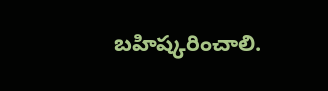బహిష్కరించాలి.